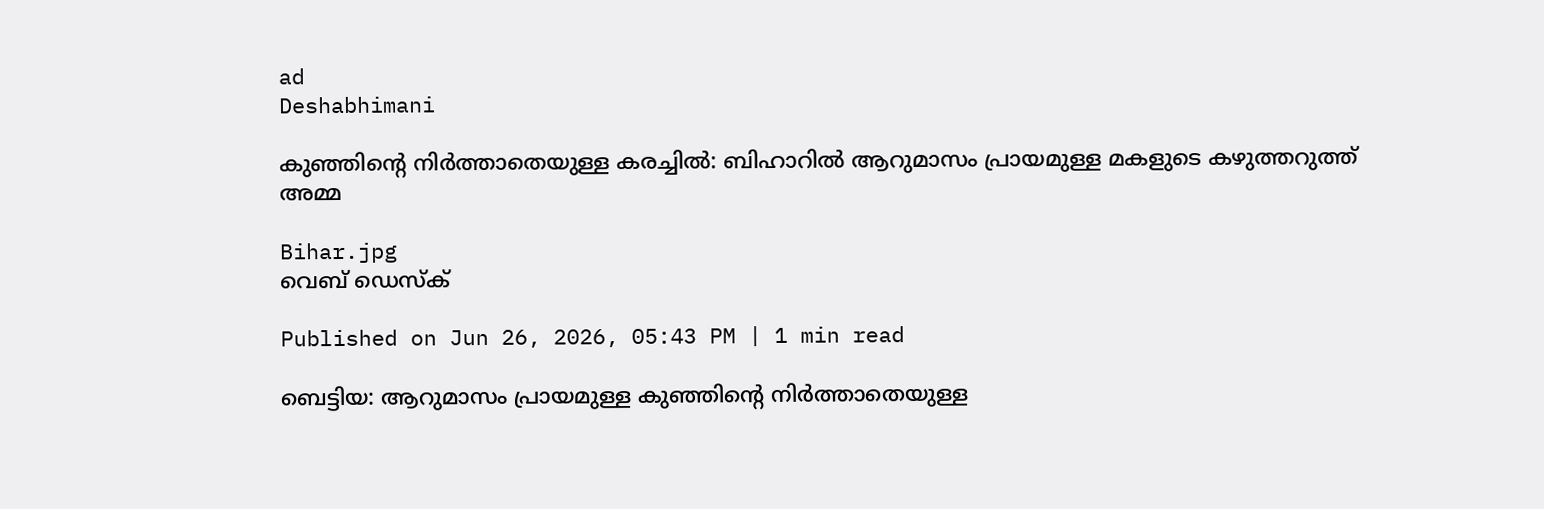ad
Deshabhimani

കുഞ്ഞിന്റെ നിർത്താതെയുള്ള കരച്ചിൽ: ബിഹാറിൽ ആറുമാസം പ്രായമുള്ള മകളുടെ കഴുത്തറുത്ത് അമ്മ

Bihar.jpg
വെബ് ഡെസ്ക്

Published on Jun 26, 2026, 05:43 PM | 1 min read

ബെട്ടിയ: ആറുമാസം പ്രായമുള്ള കുഞ്ഞിന്റെ നിർത്താതെയുള്ള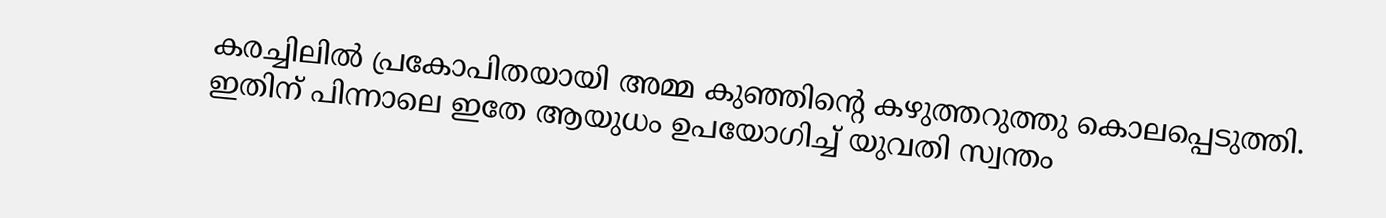കരച്ചിലിൽ പ്രകോപിതയായി അമ്മ കുഞ്ഞിന്റെ കഴുത്തറുത്തു കൊലപ്പെടുത്തി. ഇതിന് പിന്നാലെ ഇതേ ആയുധം ഉപയോഗിച്ച് യുവതി സ്വന്തം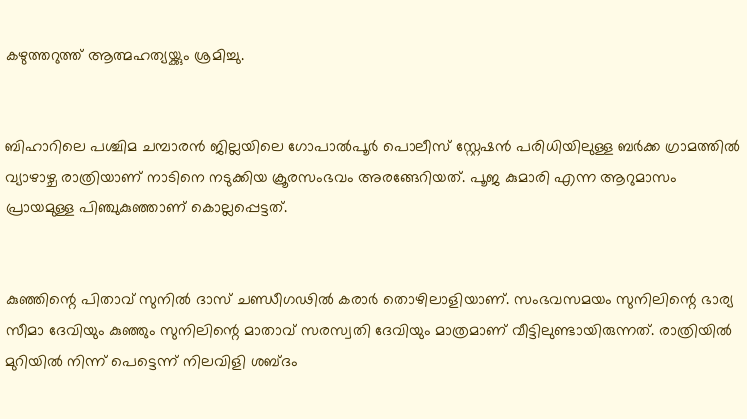കഴുത്തറുത്ത് ആത്മഹത്യയ്ക്കും ശ്രമിച്ചു.


ബിഹാറിലെ പശ്ചിമ ചമ്പാരൻ ജില്ലയിലെ ഗോപാൽപൂർ പൊലീസ് സ്റ്റേഷൻ പരിധിയിലുള്ള ബർക്ക ഗ്രാമത്തിൽ വ്യാഴാഴ്ച രാത്രിയാണ് നാടിനെ നടുക്കിയ ക്രൂരസംഭവം അരങ്ങേറിയത്. പൂജ കുമാരി എന്ന ആറുമാസം പ്രായമുള്ള പിഞ്ചുകുഞ്ഞാണ് കൊല്ലപ്പെട്ടത്.


കുഞ്ഞിന്റെ പിതാവ് സുനിൽ ദാസ് ചണ്ഡീഗഢിൽ കരാർ തൊഴിലാളിയാണ്. സംഭവസമയം സുനിലിന്റെ ഭാര്യ സീമാ ദേവിയും കുഞ്ഞും സുനിലിന്റെ മാതാവ് സരസ്വതി ദേവിയും മാത്രമാണ് വീട്ടിലുണ്ടായിരുന്നത്. രാത്രിയിൽ മുറിയിൽ നിന്ന് പെട്ടെന്ന് നിലവിളി ശബ്ദം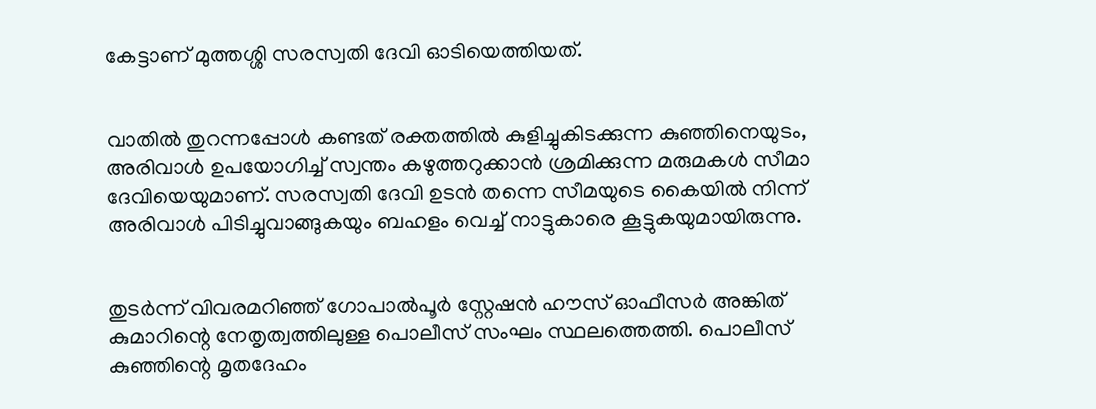കേട്ടാണ് മുത്തശ്ശി സരസ്വതി ദേവി ഓടിയെത്തിയത്.


വാതിൽ തുറന്നപ്പോൾ കണ്ടത് രക്തത്തിൽ കുളിച്ചുകിടക്കുന്ന കുഞ്ഞിനെയുടം, അരിവാൾ ഉപയോഗിച്ച് സ്വന്തം കഴുത്തറുക്കാൻ ശ്രമിക്കുന്ന മരുമകൾ സീമാ ദേവിയെയുമാണ്. സരസ്വതി ദേവി ഉടൻ തന്നെ സീമയുടെ കൈയിൽ നിന്ന് അരിവാൾ പിടിച്ചുവാങ്ങുകയും ബഹളം വെച്ച് നാട്ടുകാരെ കൂട്ടുകയുമായിരുന്നു.


തുടർന്ന് വിവരമറിഞ്ഞ് ഗോപാൽപൂർ സ്റ്റേഷൻ ഹൗസ് ഓഫീസർ അങ്കിത് കുമാറിന്റെ നേതൃത്വത്തിലുള്ള പൊലീസ് സംഘം സ്ഥലത്തെത്തി. പൊലീസ് കുഞ്ഞിന്റെ മൃതദേഹം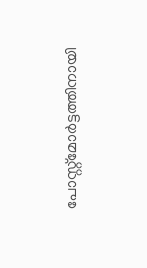പോസ്റ്റ്‌മോർട്ടത്തിനായി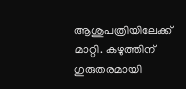ആശുപത്രിയിലേക്ക് മാറ്റി. കഴുത്തിന് ഗുരുതരമായി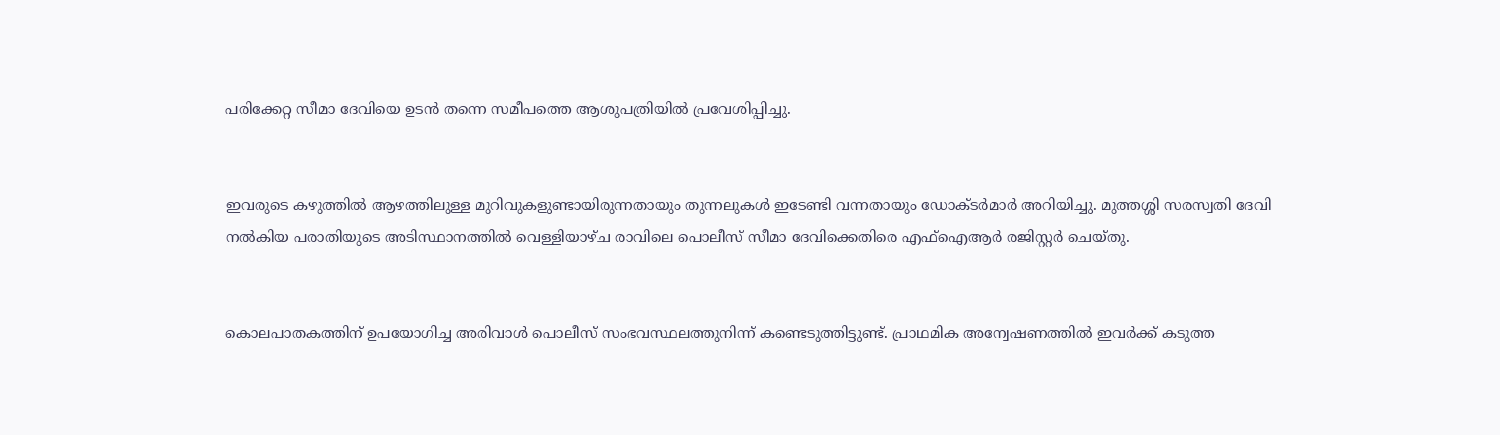പരിക്കേറ്റ സീമാ ദേവിയെ ഉടൻ തന്നെ സമീപത്തെ ആശുപത്രിയിൽ പ്രവേശിപ്പിച്ചു.


ഇവരുടെ കഴുത്തിൽ ആഴത്തിലുള്ള മുറിവുകളുണ്ടായിരുന്നതായും തുന്നലുകൾ ഇടേണ്ടി വന്നതായും ഡോക്ടർമാർ അറിയിച്ചു. മുത്തശ്ശി സരസ്വതി ദേവി നൽകിയ പരാതിയുടെ അടിസ്ഥാനത്തിൽ വെള്ളിയാഴ്ച രാവിലെ പൊലീസ് സീമാ ദേവിക്കെതിരെ എഫ്ഐആർ രജിസ്റ്റർ ചെയ്തു.


കൊലപാതകത്തിന് ഉപയോഗിച്ച അരിവാൾ പൊലീസ് സംഭവസ്ഥലത്തുനിന്ന് കണ്ടെടുത്തിട്ടുണ്ട്. പ്രാഥമിക അന്വേഷണത്തിൽ ഇവർക്ക് കടുത്ത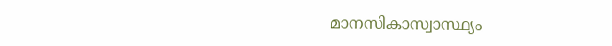മാനസികാസ്വാസ്ഥ്യം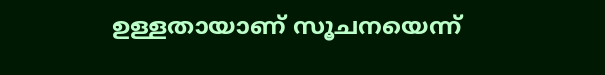ഉള്ളതായാണ് സൂചനയെന്ന്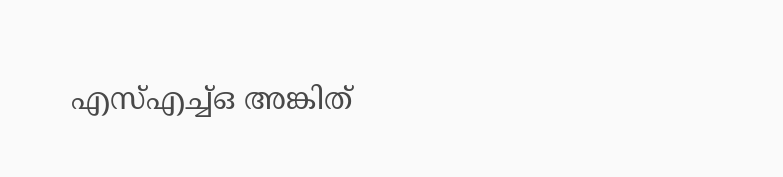എസ്എച്ച്ഒ അങ്കിത്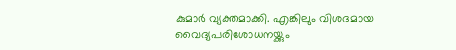കുമാർ വ്യക്തമാക്കി. എങ്കിലും വിശദമായ വൈദ്യപരിശോധനയ്ക്കും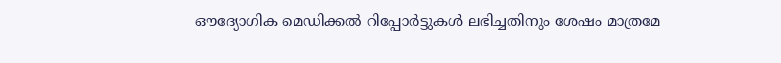ഔദ്യോഗിക മെഡിക്കൽ റിപ്പോർട്ടുകൾ ലഭിച്ചതിനും ശേഷം മാത്രമേ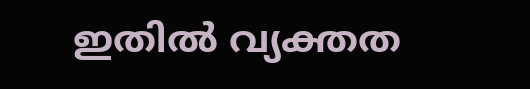ഇതിൽ വ്യക്തത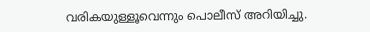വരികയുള്ളൂവെന്നും പൊലീസ് അറിയിച്ചു.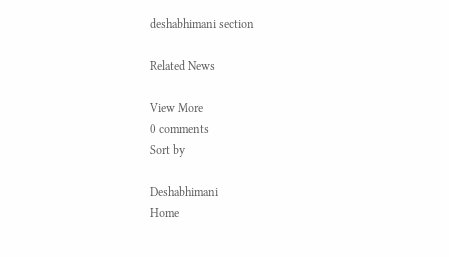deshabhimani section

Related News

View More
0 comments
Sort by

Deshabhimani
Home